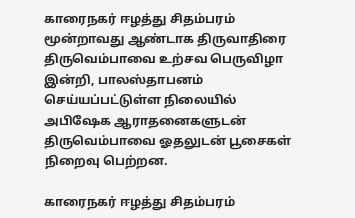காரைநகர் ஈழத்து சிதம்பரம் மூன்றாவது ஆண்டாக திருவாதிரை திருவெம்பாவை உற்சவ பெருவிழா இன்றி, பாலஸ்தாபனம் செய்யப்பட்டுள்ள நிலையில் அபிஷேக ஆராதனைகளுடன் திருவெம்பாவை ஓதலுடன் பூசைகள் நிறைவு பெற்றன.

காரைநகர் ஈழத்து சிதம்பரம்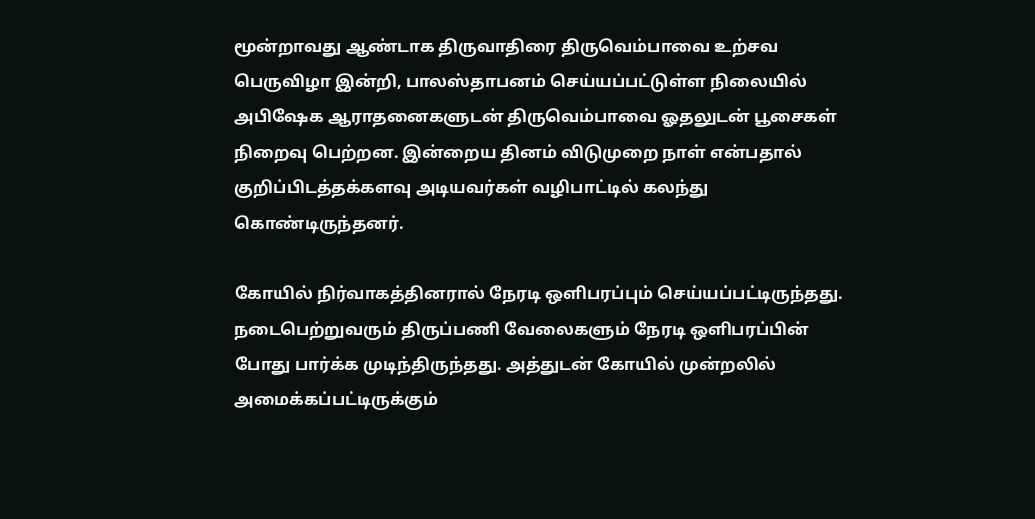மூன்றாவது ஆண்டாக திருவாதிரை திருவெம்பாவை உற்சவ பெருவிழா இன்றி, பாலஸ்தாபனம் செய்யப்பட்டுள்ள நிலையில் அபிஷேக ஆராதனைகளுடன் திருவெம்பாவை ஓதலுடன் பூசைகள் நிறைவு பெற்றன. இன்றைய தினம் விடுமுறை நாள் என்பதால் குறிப்பிடத்தக்களவு அடியவர்கள் வழிபாட்டில் கலந்து கொண்டிருந்தனர்.

கோயில் நிர்வாகத்தினரால் நேரடி ஒளிபரப்பும் செய்யப்பட்டிருந்தது. நடைபெற்றுவரும் திருப்பணி வேலைகளும் நேரடி ஒளிபரப்பின் போது பார்க்க முடிந்திருந்தது. அத்துடன் கோயில் முன்றலில் அமைக்கப்பட்டிருக்கும்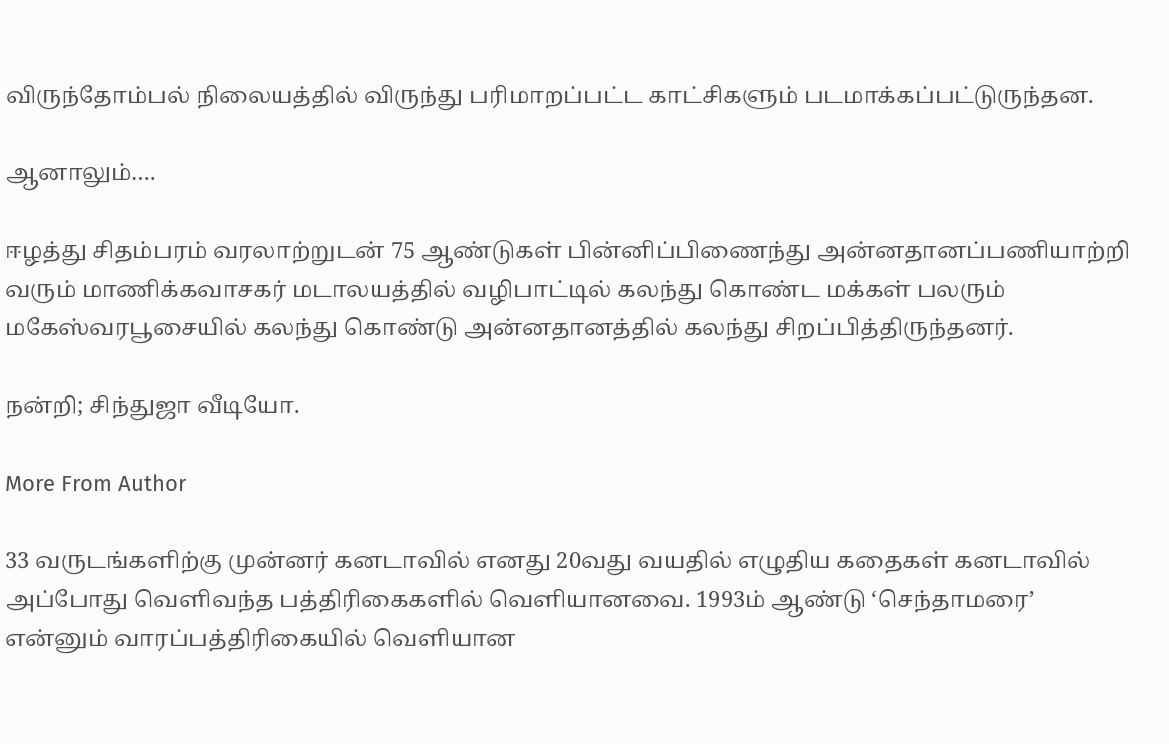விருந்தோம்பல் நிலையத்தில் விருந்து பரிமாறப்பட்ட காட்சிகளும் படமாக்கப்பட்டுருந்தன.

ஆனாலும்….

ஈழத்து சிதம்பரம் வரலாற்றுடன் 75 ஆண்டுகள் பின்னிப்பிணைந்து அன்னதானப்பணியாற்றி வரும் மாணிக்கவாசகர் மடாலயத்தில் வழிபாட்டில் கலந்து கொண்ட மக்கள் பலரும் மகேஸ்வரபூசையில் கலந்து கொண்டு அன்னதானத்தில் கலந்து சிறப்பித்திருந்தனர்.

நன்றி; சிந்துஜா வீடியோ.

More From Author

33 வருடங்களிற்கு முன்னர் கனடாவில் எனது 20வது வயதில் எழுதிய கதைகள் கனடாவில் அப்போது வெளிவந்த பத்திரிகைகளில் வெளியானவை. 1993ம் ஆண்டு ‘செந்தாமரை’ என்னும் வாரப்பத்திரிகையில் வெளியான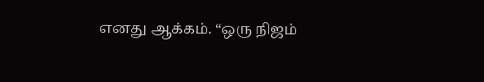எனது ஆக்கம். “ஒரு நிஜம்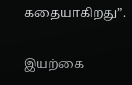கதையாகிறது”.

இயற்கை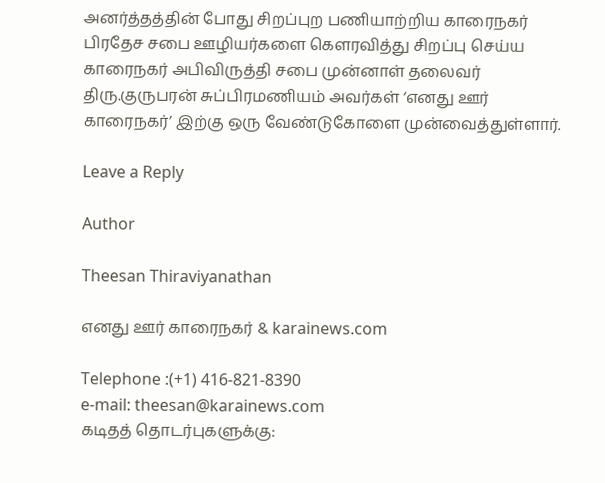அனர்த்தத்தின் போது சிறப்புற பணியாற்றிய காரைநகர் பிரதேச சபை ஊழியர்களை கெளரவித்து சிறப்பு செய்ய காரைநகர் அபிவிருத்தி சபை முன்னாள் தலைவர் திரு.குருபரன் சுப்பிரமணியம் அவர்கள் ‘எனது ஊர் காரைநகர்’ இற்கு ஒரு வேண்டுகோளை முன்வைத்துள்ளார்.

Leave a Reply

Author

Theesan Thiraviyanathan

எனது ஊர் காரைநகர் & karainews.com

Telephone :(+1) 416-821-8390
e-mail: theesan@karainews.com
கடிதத் தொடர்புகளுக்கு: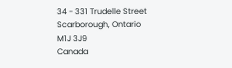34 - 331 Trudelle Street
Scarborough, Ontario
M1J 3J9
Canada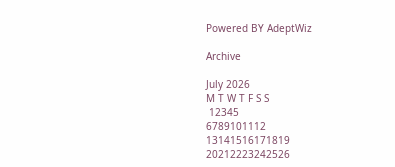Powered BY AdeptWiz

Archive

July 2026
M T W T F S S
 12345
6789101112
13141516171819
20212223242526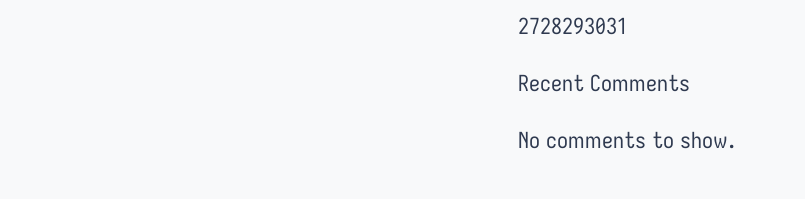2728293031

Recent Comments

No comments to show.